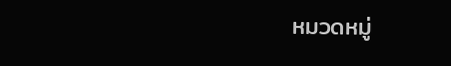หมวดหมู่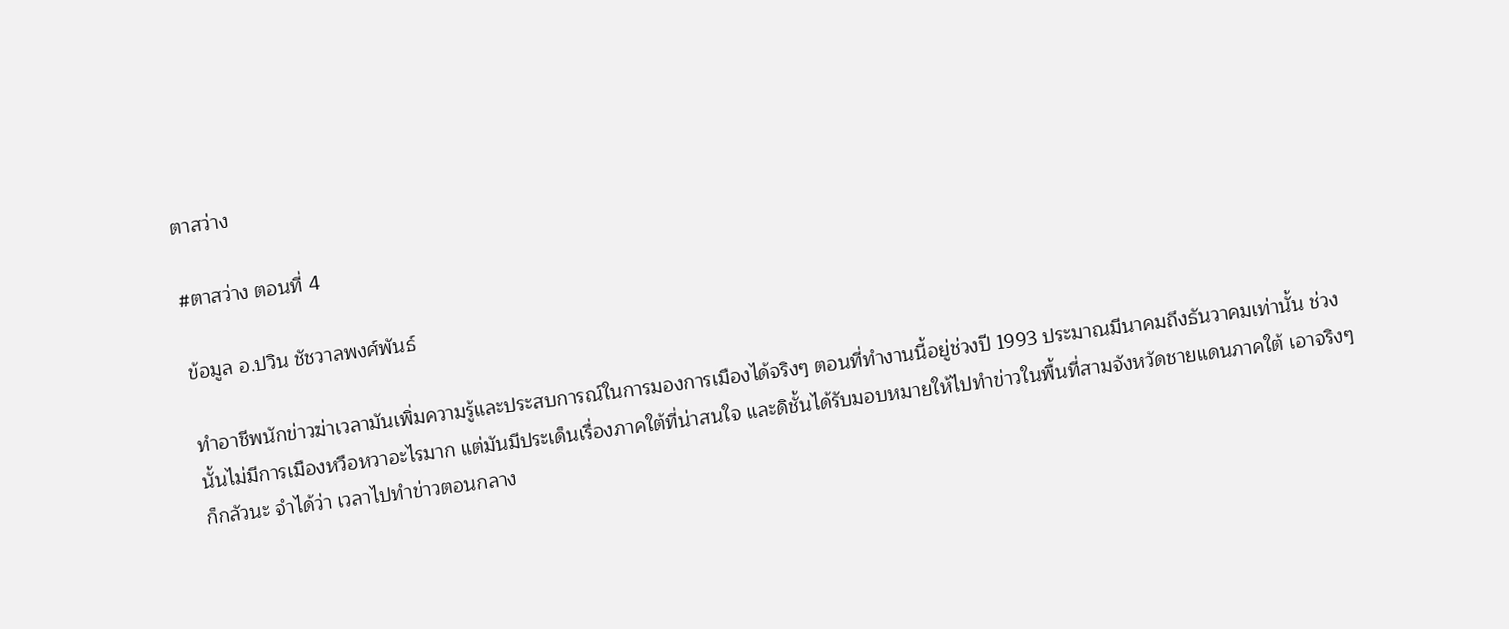ตาสว่าง

#ตาสว่าง ตอนที่ 4

ข้อมูล อ.ปวิน ชัชวาลพงศ์พันธ์

ทำอาชีพนักข่าวฆ่าเวลามันเพิ่มความรู้และประสบการณ์ในการมองการเมืองได้จริงๆ ตอนที่ทำงานนี้อยู่ช่วงปี 1993 ประมาณมีนาคมถึงธันวาคมเท่านั้น ช่วงนั้นไม่มีการเมืองหวือหวาอะไรมาก แต่มันมีประเด็นเรื่องภาคใต้ที่น่าสนใจ และดิชั้นได้รับมอบหมายให้ไปทำข่าวในพื้นที่สามจังหวัดชายแดนภาคใต้ เอาจริงๆ ก็กลัวนะ จำได้ว่า เวลาไปทำข่าวตอนกลาง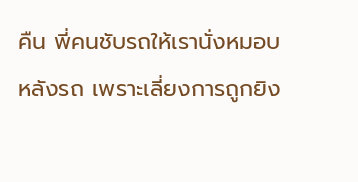คืน พี่คนชับรถให้เรานั่งหมอบหลังรถ เพราะเลี่ยงการถูกยิง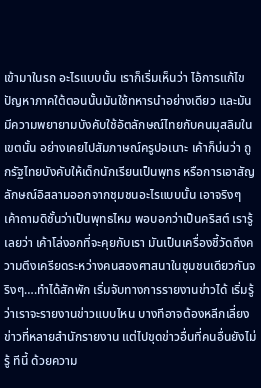เข้ามาในรถ อะไรแบบนั้น เราก็เริ่มเห็นว่า ไอ้การแก้ไขปัญหาภาคใต้ตอนนั้นมันใช้ทหารนำอย่างเดียว และมันมีความพยายามบังคับใช้อัตลักษณ์ไทยกับคนมุสลิมในเขตนั้น อย่างเคยไปสัมภาษณ์ครูปอเนาะ เค้าก็บ่นว่า ถูกรัฐไทยบังคับให้เด็กนักเรียนเป็นพุทธ หรือการเอาสัญลักษณ์อิสลามออกจากชุมชนอะไรแบบนั้น เอาจริงๆ เค้าถามดิชั้นว่าเป็นพุทธไหม พอบอกว่าเป็นคริสต์ เรารู้เลยว่า เค้าโล่งอกที่จะคุยกับเรา มันเป็นเครื่องชี้วัดถึงความตึงเครียดระหว่างคนสองศาสนาในชุมชนเดียวกันจริงๆ….ทำได้สักพัก เริ่มจับทางการรายงานข่าวได้ เริ่มรู้ว่าเราจะรายงานข่าวแบบไหน บางทีอาจต้องหลีกเลี่ยงข่าวที่หลายสำนักรายงาน แต่ไปขุดข่าวอื่นที่คนอื่นยังไม่รู้ ทีนี้ ด้วยความ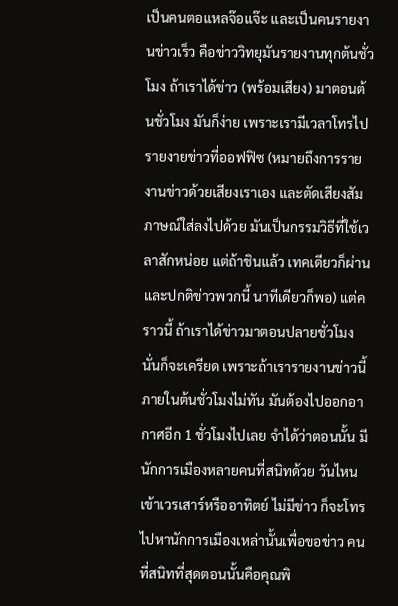เป็นคนตอแหลจ๊อแจ๊ะ และเป็นคนรายงานข่าวเร็ว คือข่าววิทยุมันรายงานทุกต้นชั่วโมง ถ้าเราได้ข่าว (พร้อมเสียง) มาตอนต้นชั่วโมง มันก็ง่าย เพราะเรามีเวลาโทรไปรายงายข่าวที่ออฟฟิซ (หมายถึงการรายงานข่าวด้วยเสียงเราเอง และตัดเสียงสัมภาษณ์ใส่ลงไปด้วย มันเป็นกรรมวิธีที่ใช้เวลาสักหน่อย แต่ถ้าชินแล้ว เทคเดียวก็ผ่าน และปกติข่าวพวกนี้ นาทีเดียวก็พอ) แต่คราวนี้ ถ้าเราได้ข่าวมาตอนปลายชั่วโมง นั่นก็จะเครียด เพราะถ้าเรารายงานข่าวนี้ภายในต้นชั่วโมงไม่ทัน มันต้องไปออกอากาศอีก 1 ชั่วโมงไปเลย จำได้ว่าตอนนั้น มีนักการเมืองหลายคนที่สนิทด้วย วันไหนเข้าเวรเสาร์หรืออาทิตย์ ไม่มีข่าว ก็จะโทรไปหานักการเมืองเหล่านั้นเพื่อขอข่าว คนที่สนิทที่สุดตอนนั้นคือคุณพิ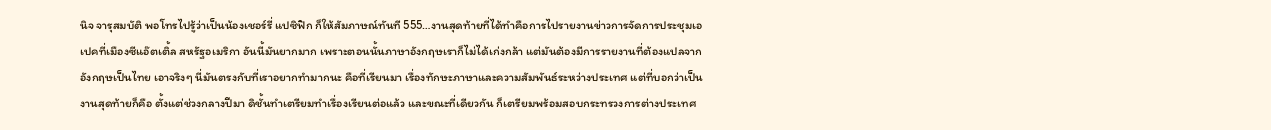นิจ จารุสมบัติ พอโทรไปรู้ว่าเป็นน้องเชอร์รี่ แปซิฟิก ก็ให้สัมภาษณ์ทันที 555…งานสุดท้ายที่ได้ทำคือการไปรายงานข่าวการจัดการประชุมเอเปคที่เมืองซีแอ๊ตเติ้ล สหรัฐอเมริกา อันนี้มันยากมาก เพราะตอนนั้นภาษาอังกฤษเราก็ไม่ได้เก่งกล้า แต่มันต้องมีการรายงานที่ต้องแปลจากอังกฤษเป็นไทย เอาจริงๆ นี่มันตรงกับที่เราอยากทำมากนะ คือที่เรียนมา เรื่องทักษะภาษาและความสัมพันธ์ระหว่างประเทศ แต่ที่บอกว่าเป็นงานสุดท้ายก็คือ ตั้งแต่ช่วงกลางปีมา ดิชั้นทำเตรียมทำเรื่องเรียนต่อแล้ว และขณะที่เดียวกัน ก็เตรียมพร้อมสอบกระทรวงการต่างประเทศ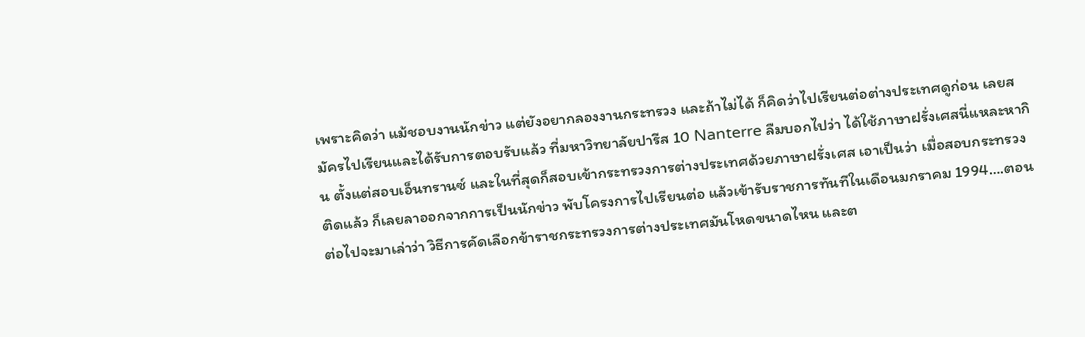เพราะคิดว่า แม้ชอบงานนักข่าว แต่ยังอยากลองงานกระทรวง และถ้าไม่ได้ ก็คิดว่าไปเรียนต่อต่างประเทศดูก่อน เลยสมัครไปเรียนและได้รับการตอบรับแล้ว ที่มหาวิทยาลัยปารีส 10 Nanterre ลืมบอกไปว่า ได้ใช้ภาษาฝรั่งเศสนี่แหละหากิน ตั้งแต่สอบเอ็นทรานซ์ และในที่สุดก็สอบเข้ากระทรวงการต่างประเทศด้วยภาษาฝรั่งเศส เอาเป็นว่า เมื่อสอบกระทรวงติดแล้ว ก็เลยลาออกจากการเป็นนักข่าว พับโครงการไปเรียนต่อ แล้วเข้ารับราชการทันทีในเดือนมกราคม 1994….ตอนต่อไปจะมาเล่าว่า วิธีการคัดเลือกข้าราชกระทรวงการต่างประเทศมันโหดขนาดไหน และต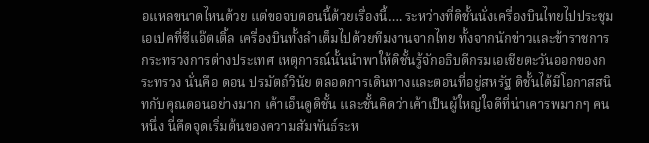อแหลขนาดไหนด้วย แต่ขอจบตอนนี้ด้วยเรื่องนี้…. ระหว่างที่ดิชั้นนั่งเครื่องบินไทยไปประชุมเอเปคที่ซีแอ๊ตเติ้ล เครื่องบินทั้งลำเต็มไปด้วยทีมงานจากไทย ทั้งจากนักข่าวและข้าราชการกระทรวงการต่างประเทศ เหตุการณ์นั้นนำพาให้ดิชั้นรู้จักอธิบดีกรมเอเชียตะวันออกของกระทรวง นั่นคือ ดอน ปรมัตถ์วินัย ตลอดการเดินทางและตอนที่อยู่สหรัฐ ดิชั้นได้มีโอกาสสนิทกับคุณดอนอย่างมาก เค้าเอ็นดูดิชั้น และชั้นคิดว่าเค้าเป็นผู้ใหญ่ใจดีที่น่าเคารพมากๆ คนหนึ่ง นี่คืดจุดเริ่มต้นของความสัมพันธ์ระห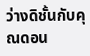ว่างดิชั้นกับคุณดอน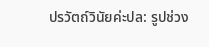ปรวัตถ์วินัยค่ะปล: รูปช่วง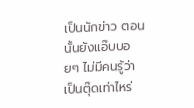เป็นนักข่าว ตอนนั้นยังแอ๊บบอยๆ ไม่มีคนรู้ว่าเป็นตุ๊ดเท่าไหร่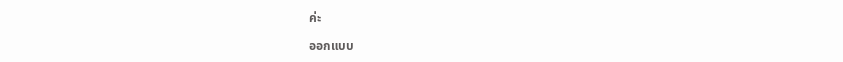ค่ะ

ออกแบบ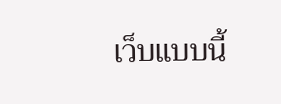เว็บแบบนี้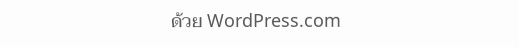ด้วย WordPress.com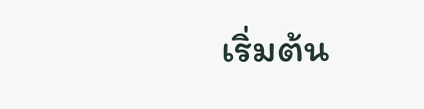เริ่มต้น